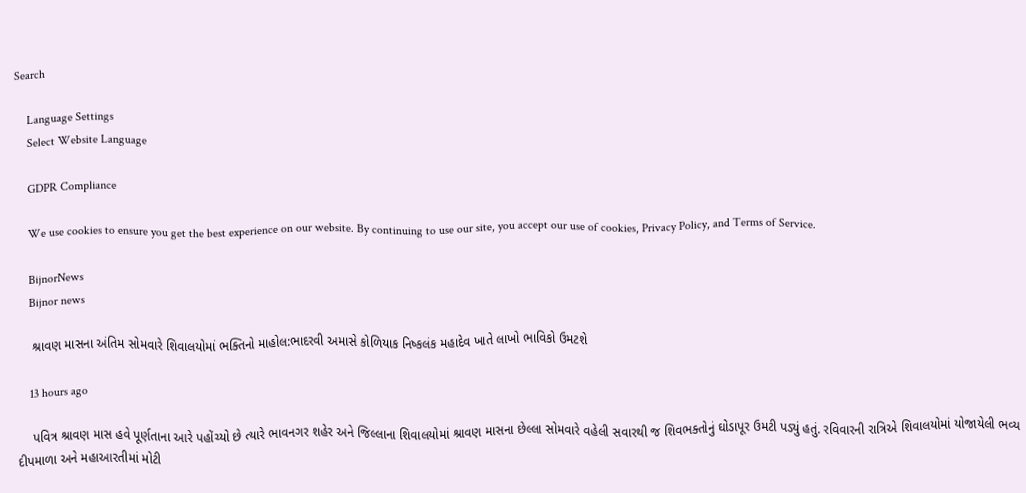Search

    Language Settings
    Select Website Language

    GDPR Compliance

    We use cookies to ensure you get the best experience on our website. By continuing to use our site, you accept our use of cookies, Privacy Policy, and Terms of Service.

    BijnorNews
    Bijnor news

    શ્રાવણ માસના અંતિમ સોમવારે શિવાલયોમાં ભક્તિનો માહોલ:ભાદરવી અમાસે કોળિયાક નિષ્કલંક મહાદેવ ખાતે લાખો ભાવિકો ઉમટશે

    13 hours ago

    પવિત્ર શ્રાવણ માસ હવે પૂર્ણતાના આરે પહોંચ્યો છે ત્યારે ભાવનગર શહેર અને જિલ્લાના શિવાલયોમાં શ્રાવણ માસના છેલ્લા સોમવારે વહેલી સવારથી જ શિવભક્તોનું ઘોડાપૂર ઉમટી પડ્યું હતું. રવિવારની રાત્રિએ શિવાલયોમાં યોજાયેલી ભવ્ય દીપમાળા અને મહાઆરતીમાં મોટી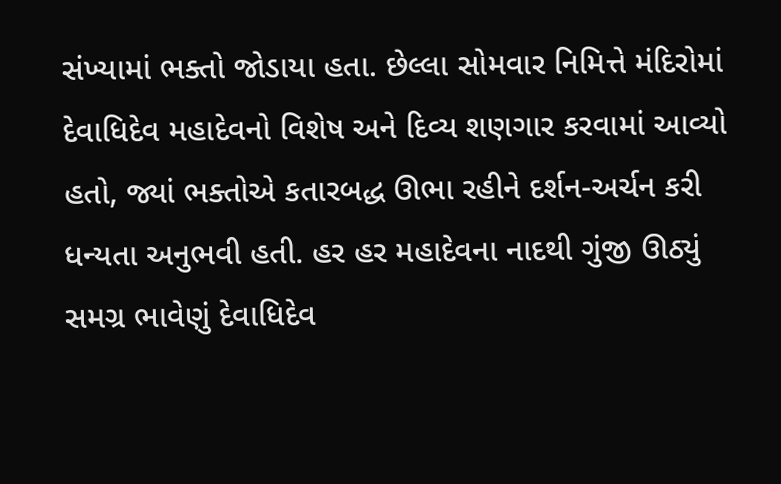સંખ્યામાં ભક્તો જોડાયા હતા. છેલ્લા સોમવાર નિમિત્તે મંદિરોમાં દેવાધિદેવ મહાદેવનો વિશેષ અને દિવ્ય શણગાર કરવામાં આવ્યો હતો, જ્યાં ભક્તોએ કતારબદ્ધ ઊભા રહીને દર્શન-અર્ચન કરી ધન્યતા અનુભવી હતી. હર હર મહાદેવના નાદથી ગુંજી ઊઠ્યું સમગ્ર ભાવેણું દેવાધિદેવ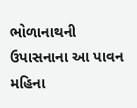ભોળાનાથની ઉપાસનાના આ પાવન મહિના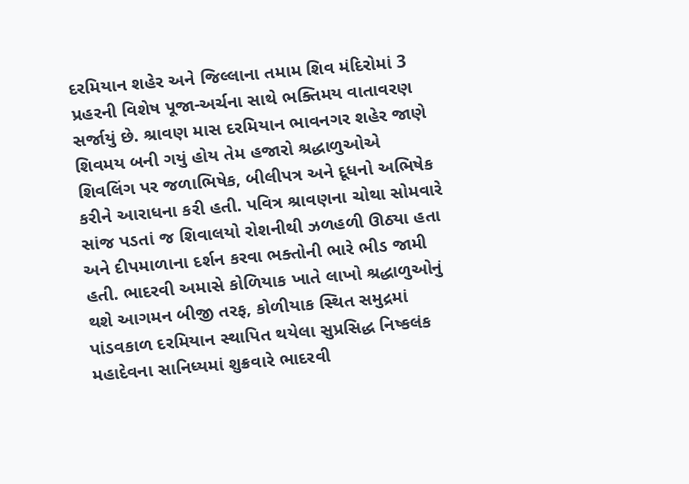દરમિયાન શહેર અને જિલ્લાના તમામ શિવ મંદિરોમાં 3 પ્રહરની વિશેષ પૂજા-અર્ચના સાથે ભક્તિમય વાતાવરણ સર્જાયું છે. શ્રાવણ માસ દરમિયાન ભાવનગર શહેર જાણે શિવમય બની ગયું હોય તેમ હજારો શ્રદ્ધાળુઓએ શિવલિંગ પર જળાભિષેક, બીલીપત્ર અને દૂધનો અભિષેક કરીને આરાધના કરી હતી. પવિત્ર શ્રાવણના ચોથા સોમવારે સાંજ પડતાં જ શિવાલયો રોશનીથી ઝળહળી ઊઠ્યા હતા અને દીપમાળાના દર્શન કરવા ભક્તોની ભારે ભીડ જામી હતી. ભાદરવી અમાસે કોળિયાક ખાતે લાખો શ્રદ્ધાળુઓનું થશે આગમન બીજી તરફ, કોળીયાક સ્થિત સમુદ્રમાં પાંડવકાળ દરમિયાન સ્થાપિત થયેલા સુપ્રસિદ્ધ નિષ્કલંક મહાદેવના સાનિધ્યમાં શુક્રવારે ભાદરવી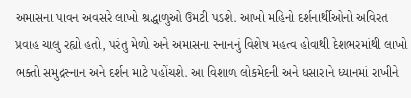અમાસના પાવન અવસરે લાખો શ્રદ્ધાળુઓ ઉમટી પડશે. આખો મહિનો દર્શનાર્થીઓનો અવિરત પ્રવાહ ચાલુ રહ્યો હતો, પરંતુ મેળો અને અમાસના સ્નાનનું વિશેષ મહત્વ હોવાથી દેશભરમાંથી લાખો ભક્તો સમુદ્રસ્નાન અને દર્શન માટે પહોંચશે. આ વિશાળ લોકમેદની અને ધસારાને ધ્યાનમાં રાખીને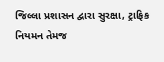જિલ્લા પ્રશાસન દ્વારા સુરક્ષા, ટ્રાફિક નિયમન તેમજ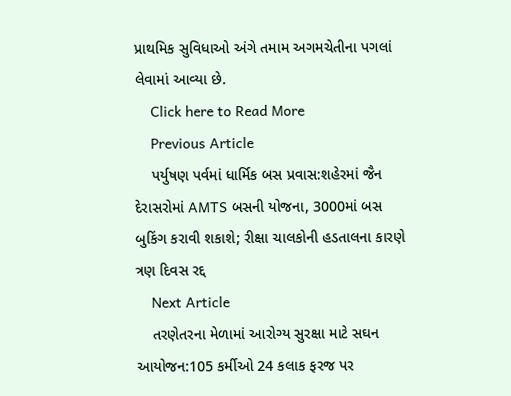પ્રાથમિક સુવિધાઓ અંગે તમામ અગમચેતીના પગલાં લેવામાં આવ્યા છે.
    Click here to Read More
    Previous Article
    પર્યુષણ પર્વમાં ધાર્મિક બસ પ્રવાસ:શહેરમાં જૈન દેરાસરોમાં AMTS બસની યોજના, 3000માં બસ બુકિંગ કરાવી શકાશે; રીક્ષા ચાલકોની હડતાલના કારણે ત્રણ દિવસ રદ્દ
    Next Article
    તરણેતરના મેળામાં આરોગ્ય સુરક્ષા માટે સઘન આયોજન:105 કર્મીઓ 24 કલાક ફરજ પર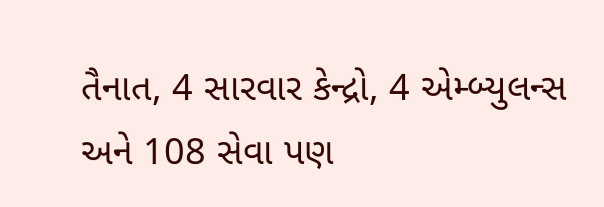તૈનાત, 4 સારવાર કેન્દ્રો, 4 એમ્બ્યુલન્સ અને 108 સેવા પણ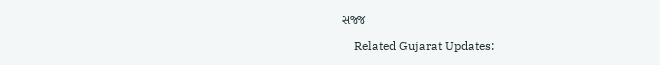સજ્જ

    Related Gujarat Updates: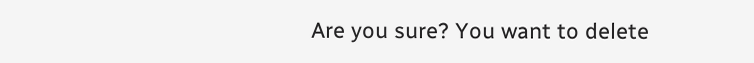Are you sure? You want to delete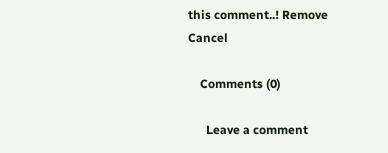this comment..! Remove Cancel

    Comments (0)

      Leave a comment